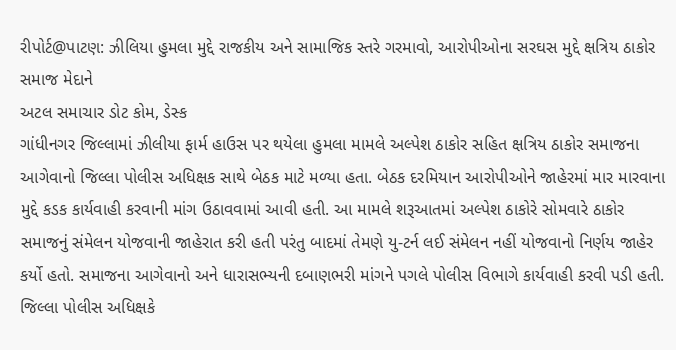રીપોર્ટ@પાટણ: ઝીલિયા હુમલા મુદ્દે રાજકીય અને સામાજિક સ્તરે ગરમાવો, આરોપીઓના સરઘસ મુદ્દે ક્ષત્રિય ઠાકોર સમાજ મેદાને
અટલ સમાચાર ડોટ કોમ, ડેસ્ક
ગાંધીનગર જિલ્લામાં ઝીલીયા ફાર્મ હાઉસ પર થયેલા હુમલા મામલે અલ્પેશ ઠાકોર સહિત ક્ષત્રિય ઠાકોર સમાજના આગેવાનો જિલ્લા પોલીસ અધિક્ષક સાથે બેઠક માટે મળ્યા હતા. બેઠક દરમિયાન આરોપીઓને જાહેરમાં માર મારવાના મુદ્દે કડક કાર્યવાહી કરવાની માંગ ઉઠાવવામાં આવી હતી. આ મામલે શરૂઆતમાં અલ્પેશ ઠાકોરે સોમવારે ઠાકોર સમાજનું સંમેલન યોજવાની જાહેરાત કરી હતી પરંતુ બાદમાં તેમણે યુ-ટર્ન લઈ સંમેલન નહીં યોજવાનો નિર્ણય જાહેર કર્યો હતો. સમાજના આગેવાનો અને ધારાસભ્યની દબાણભરી માંગને પગલે પોલીસ વિભાગે કાર્યવાહી કરવી પડી હતી.
જિલ્લા પોલીસ અધિક્ષકે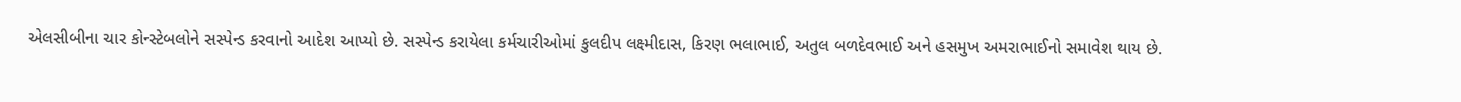એલસીબીના ચાર કોન્સ્ટેબલોને સસ્પેન્ડ કરવાનો આદેશ આપ્યો છે. સસ્પેન્ડ કરાયેલા કર્મચારીઓમાં કુલદીપ લક્ષ્મીદાસ, કિરણ ભલાભાઈ, અતુલ બળદેવભાઈ અને હસમુખ અમરાભાઈનો સમાવેશ થાય છે.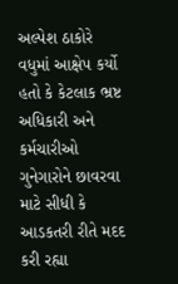અલ્પેશ ઠાકોરે વધુમાં આક્ષેપ કર્યો હતો કે કેટલાક ભ્રષ્ટ અધિકારી અને કર્મચારીઓ ગુનેગારોને છાવરવા માટે સીધી કે આડકતરી રીતે મદદ કરી રહ્યા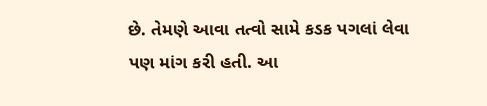છે. તેમણે આવા તત્વો સામે કડક પગલાં લેવા પણ માંગ કરી હતી. આ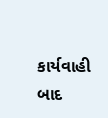કાર્યવાહી બાદ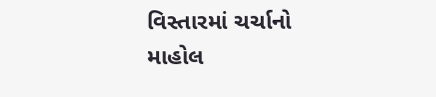વિસ્તારમાં ચર્ચાનો માહોલ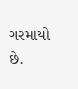ગરમાયો છે.